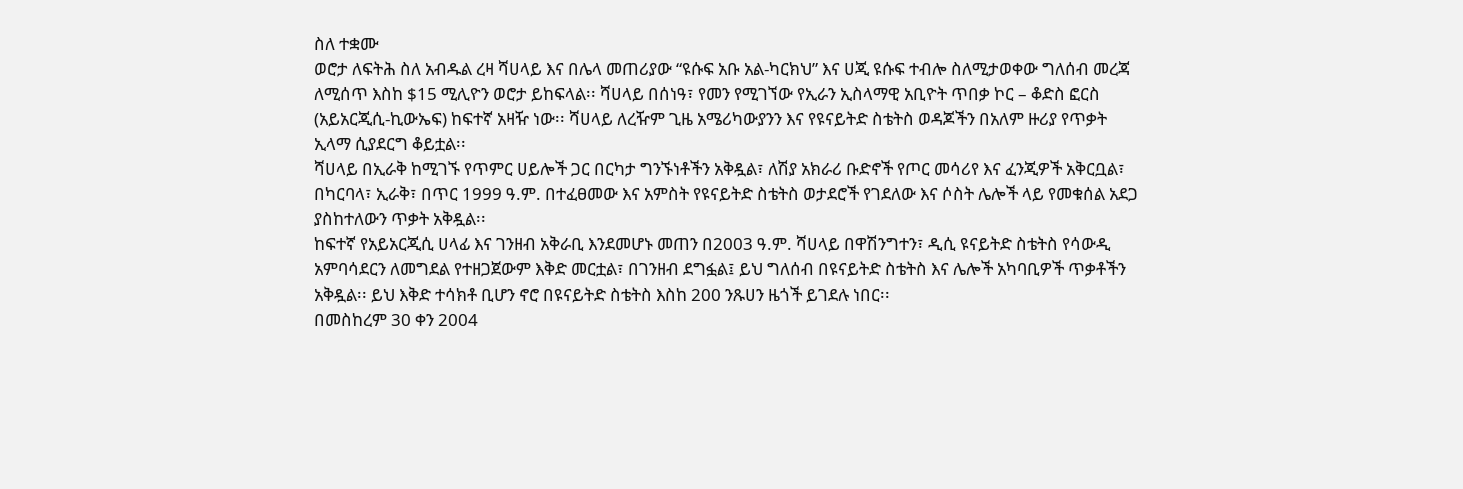ስለ ተቋሙ
ወሮታ ለፍትሕ ስለ አብዱል ረዛ ሻሀላይ እና በሌላ መጠሪያው “ዩሱፍ አቡ አል-ካርክህ” እና ሀጂ ዩሱፍ ተብሎ ስለሚታወቀው ግለሰብ መረጃ ለሚሰጥ እስከ $15 ሚሊዮን ወሮታ ይከፍላል፡፡ ሻሀላይ በሰነዓ፣ የመን የሚገኘው የኢራን ኢስላማዊ አቢዮት ጥበቃ ኮር – ቆድስ ፎርስ (አይአርጂሲ-ኪውኤፍ) ከፍተኛ አዛዥ ነው፡፡ ሻሀላይ ለረዥም ጊዜ አሜሪካውያንን እና የዩናይትድ ስቴትስ ወዳጆችን በአለም ዙሪያ የጥቃት ኢላማ ሲያደርግ ቆይቷል፡፡
ሻሀላይ በኢራቅ ከሚገኙ የጥምር ሀይሎች ጋር በርካታ ግንኙነቶችን አቅዷል፣ ለሽያ አክራሪ ቡድኖች የጦር መሳሪየ እና ፈንጂዎች አቅርቧል፣ በካርባላ፣ ኢራቅ፣ በጥር 1999 ዓ.ም. በተፈፀመው እና አምስት የዩናይትድ ስቴትስ ወታደሮች የገደለው እና ሶስት ሌሎች ላይ የመቁሰል አደጋ ያስከተለውን ጥቃት አቅዷል፡፡
ከፍተኛ የአይአርጂሲ ሀላፊ እና ገንዘብ አቅራቢ እንደመሆኑ መጠን በ2003 ዓ.ም. ሻሀላይ በዋሽንግተን፣ ዲሲ ዩናይትድ ስቴትስ የሳውዲ አምባሳደርን ለመግደል የተዘጋጀውም እቅድ መርቷል፣ በገንዘብ ደግፏል፤ ይህ ግለሰብ በዩናይትድ ስቴትስ እና ሌሎች አካባቢዎች ጥቃቶችን አቅዷል፡፡ ይህ እቅድ ተሳክቶ ቢሆን ኖሮ በዩናይትድ ስቴትስ እስከ 200 ንጹሀን ዜጎች ይገደሉ ነበር፡፡
በመስከረም 30 ቀን 2004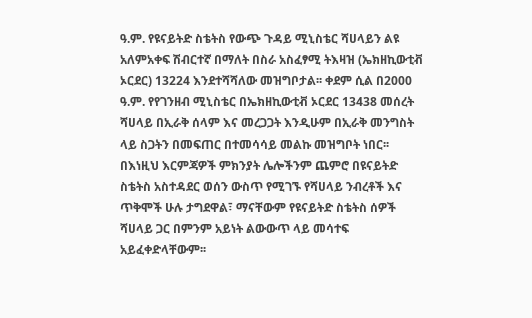ዓ.ም. የዩናይትድ ስቴትስ የውጭ ጉዳይ ሚኒስቴር ሻሀላይን ልዩ አለምአቀፍ ሽብርተኛ በማለት በስራ አስፈፃሚ ትእዛዝ (ኤክዘኪውቲቭ ኦርደር) 13224 እንደተሻሻለው መዝግቦታል፡፡ ቀደም ሲል በ2000 ዓ.ም. የየገንዘብ ሚኒስቴር በኤክዘኪውቲቭ ኦርደር 13438 መሰረት ሻሀላይ በኢራቅ ሰላም እና መረጋጋት እንዲሁም በኢራቅ መንግስት ላይ ስጋትን በመፍጠር በተመሳሳይ መልኩ መዝግቦት ነበር፡፡ በእነዚህ እርምጃዎች ምክንያት ሌሎችንም ጨምሮ በዩናይትድ ስቴትስ አስተዳደር ወሰን ውስጥ የሚገኙ የሻሀላይ ንብረቶች እና ጥቅሞች ሁሉ ታግደዋል፣ ማናቸውም የዩናይትድ ስቴትስ ሰዎች ሻሀላይ ጋር በምንም አይነት ልውውጥ ላይ መሳተፍ አይፈቀድላቸውም፡፡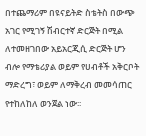በተጨማሪም በዩናይትድ ስቴትስ በውጭ አገር የሚገኝ ሽብርተኛ ድርጅት በሚል ለተመዘገበው አይአርጂሲ ድርጅት ሆን ብሎ የማቴሪያል ወይም የሀብቶች አቅርቦት ማድረግ፣ ወይም ለማቅረብ መመሳጠር የተከለከለ ወንጀል ነው፡፡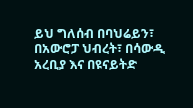ይህ ግለሰብ በባህሬይን፣ በአውሮፓ ህብረት፣ በሳውዲ አረቢያ እና በዩናይትድ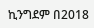ኪንግደም በ2018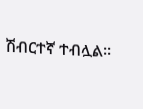ሽብርተኛ ተብሏል፡፡